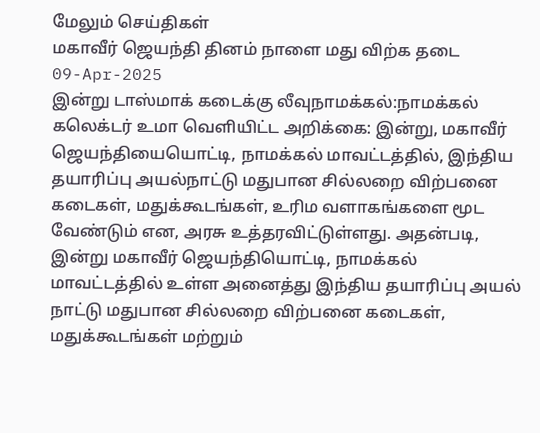மேலும் செய்திகள்
மகாவீர் ஜெயந்தி தினம் நாளை மது விற்க தடை
09-Apr-2025
இன்று டாஸ்மாக் கடைக்கு லீவுநாமக்கல்:நாமக்கல் கலெக்டர் உமா வெளியிட்ட அறிக்கை: இன்று, மகாவீர் ஜெயந்தியையொட்டி, நாமக்கல் மாவட்டத்தில், இந்திய தயாரிப்பு அயல்நாட்டு மதுபான சில்லறை விற்பனை கடைகள், மதுக்கூடங்கள், உரிம வளாகங்களை மூட வேண்டும் என, அரசு உத்தரவிட்டுள்ளது. அதன்படி, இன்று மகாவீர் ஜெயந்தியொட்டி, நாமக்கல் மாவட்டத்தில் உள்ள அனைத்து இந்திய தயாரிப்பு அயல் நாட்டு மதுபான சில்லறை விற்பனை கடைகள், மதுக்கூடங்கள் மற்றும்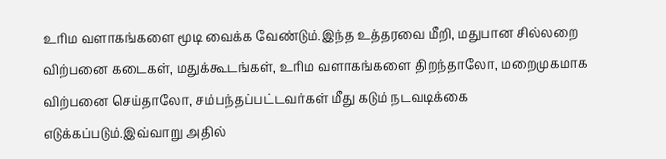உரிம வளாகங்களை மூடி வைக்க வேண்டும்.இந்த உத்தரவை மீறி, மதுபான சில்லறை விற்பனை கடைகள், மதுக்கூடங்கள், உரிம வளாகங்களை திறந்தாலோ, மறைமுகமாக விற்பனை செய்தாலோ, சம்பந்தப்பட்டவர்கள் மீது கடும் நடவடிக்கை எடுக்கப்படும்.இவ்வாறு அதில்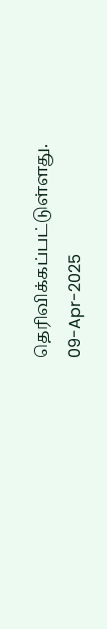தெரிவிக்கப்பட்டுள்ளது.
09-Apr-2025